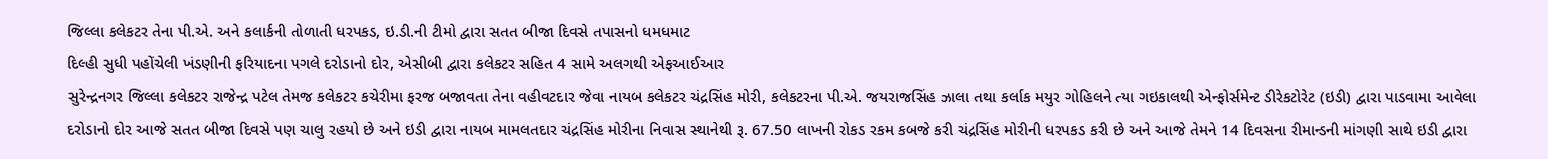જિલ્લા કલેકટર તેના પી.એ. અને કલાર્કની તોળાતી ધરપકડ, ઇ.ડી.ની ટીમો દ્વારા સતત બીજા દિવસે તપાસનો ધમધમાટ
દિલ્હી સુધી પહોંચેલી ખંડણીની ફરિયાદના પગલે દરોડાનો દોર, એસીબી દ્વારા કલેકટર સહિત 4 સામે અલગથી એફઆઈઆર
સુરેન્દ્રનગર જિલ્લા કલેકટર રાજેન્દ્ર પટેલ તેમજ કલેકટર કચેરીમા ફરજ બજાવતા તેના વહીવટદાર જેવા નાયબ કલેકટર ચંદ્રસિંહ મોરી, કલેકટરના પી.એ. જયરાજસિંહ ઝાલા તથા કર્લાક મયુર ગોહિલને ત્યા ગઇકાલથી એન્ફોર્સમેન્ટ ડીરેકટોરેટ (ઇડી) દ્વારા પાડવામા આવેલા દરોડાનો દોર આજે સતત બીજા દિવસે પણ ચાલુ રહયો છે અને ઇડી દ્વારા નાયબ મામલતદાર ચંદ્રસિંહ મોરીના નિવાસ સ્થાનેથી રૂ. 67.50 લાખની રોકડ રકમ કબજે કરી ચંદ્રસિંહ મોરીની ધરપકડ કરી છે અને આજે તેમને 14 દિવસના રીમાન્ડની માંગણી સાથે ઇડી દ્વારા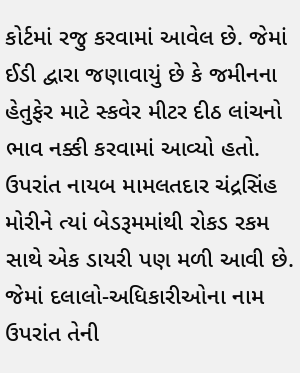કોર્ટમાં રજુ કરવામાં આવેલ છે. જેમાં ઈડી દ્વારા જણાવાયું છે કે જમીનના હેતુફેર માટે સ્કવેર મીટર દીઠ લાંચનો ભાવ નક્કી કરવામાં આવ્યો હતો. ઉપરાંત નાયબ મામલતદાર ચંદ્રસિંહ મોરીને ત્યાં બેડરૂમમાંથી રોકડ રકમ સાથે એક ડાયરી પણ મળી આવી છે. જેમાં દલાલો-અધિકારીઓના નામ ઉપરાંત તેની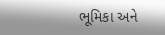ભૂમિકા અને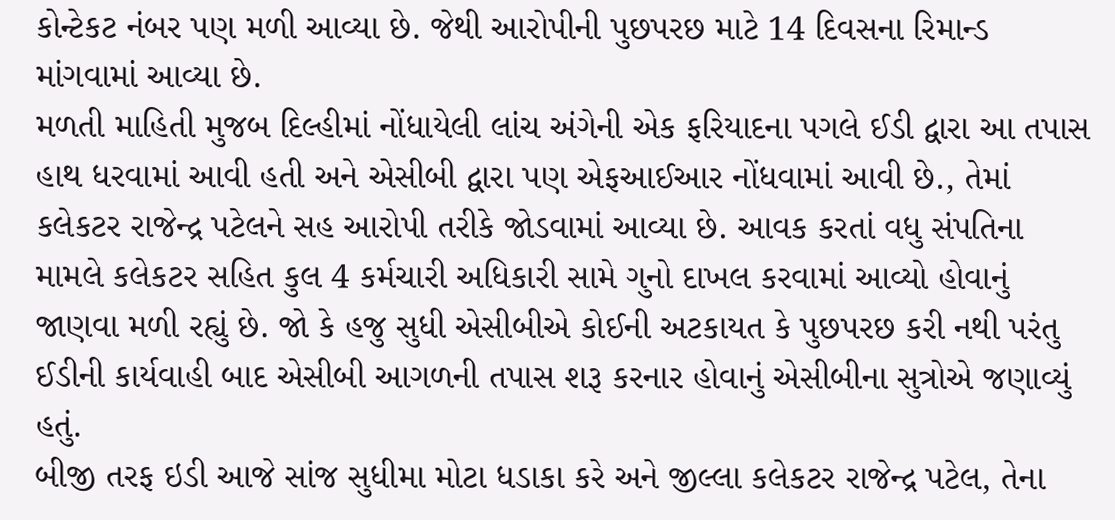કોન્ટેકટ નંબર પણ મળી આવ્યા છે. જેથી આરોપીની પુછપરછ માટે 14 દિવસના રિમાન્ડ માંગવામાં આવ્યા છે.
મળતી માહિતી મુજબ દિલ્હીમાં નોંધાયેલી લાંચ અંગેની એક ફરિયાદના પગલે ઈડી દ્વારા આ તપાસ હાથ ધરવામાં આવી હતી અને એસીબી દ્વારા પણ એફઆઈઆર નોંધવામાં આવી છે., તેમાં કલેકટર રાજેન્દ્ર પટેલને સહ આરોપી તરીકે જોડવામાં આવ્યા છે. આવક કરતાં વધુ સંપતિના મામલે કલેકટર સહિત કુલ 4 કર્મચારી અધિકારી સામે ગુનો દાખલ કરવામાં આવ્યો હોવાનું જાણવા મળી રહ્યું છે. જો કે હજુ સુધી એસીબીએ કોઈની અટકાયત કે પુછપરછ કરી નથી પરંતુ ઈડીની કાર્યવાહી બાદ એસીબી આગળની તપાસ શરૂ કરનાર હોવાનું એસીબીના સુત્રોએ જણાવ્યું હતું.
બીજી તરફ ઇડી આજે સાંજ સુધીમા મોટા ધડાકા કરે અને જીલ્લા કલેકટર રાજેન્દ્ર પટેલ, તેના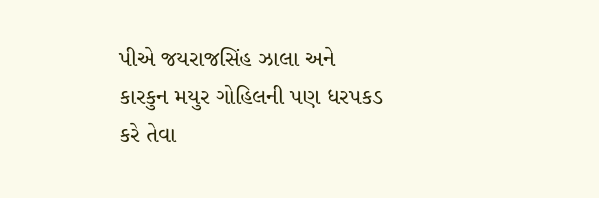પીએ જયરાજસિંહ ઝાલા અને કારકુન મયુર ગોહિલની પણ ધરપકડ કરે તેવા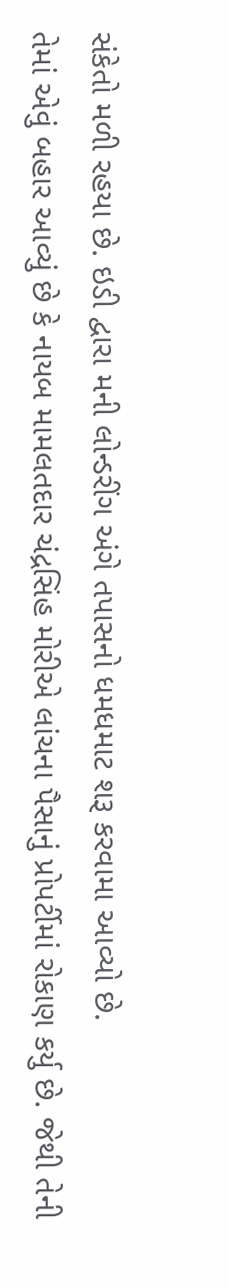સંકેતો મળી રહયા છે. ઇડી દ્વારા મની લોન્ડરીંગ અંગે તપાસનો ધમધમાટ શરૂ કરવામા આવ્યો છે.
તેમાં એવું બહાર આવ્યું છે કે નાયબ મામલતદાર ચંદ્રસિંહ મોરીએ લાંચના પૈસાનું પ્રોપર્ટીમાં રોકાણ કર્યુ છે. જેથી તેની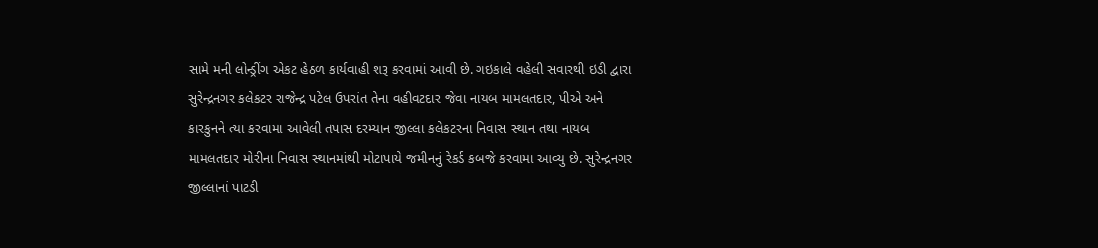સામે મની લોન્ડ્રીંગ એકટ હેઠળ કાર્યવાહી શરૂ કરવામાં આવી છે. ગઇકાલે વહેલી સવારથી ઇડી દ્વારા સુરેન્દ્રનગર કલેકટર રાજેન્દ્ર પટેલ ઉપરાંત તેના વહીવટદાર જેવા નાયબ મામલતદાર, પીએ અને કારકુનને ત્યા કરવામા આવેલી તપાસ દરમ્યાન જીલ્લા કલેકટરના નિવાસ સ્થાન તથા નાયબ મામલતદાર મોરીના નિવાસ સ્થાનમાંથી મોટાપાયે જમીનનું રેકર્ડ કબજે કરવામા આવ્યુ છે. સુરેન્દ્રનગર જીલ્લાનાં પાટડી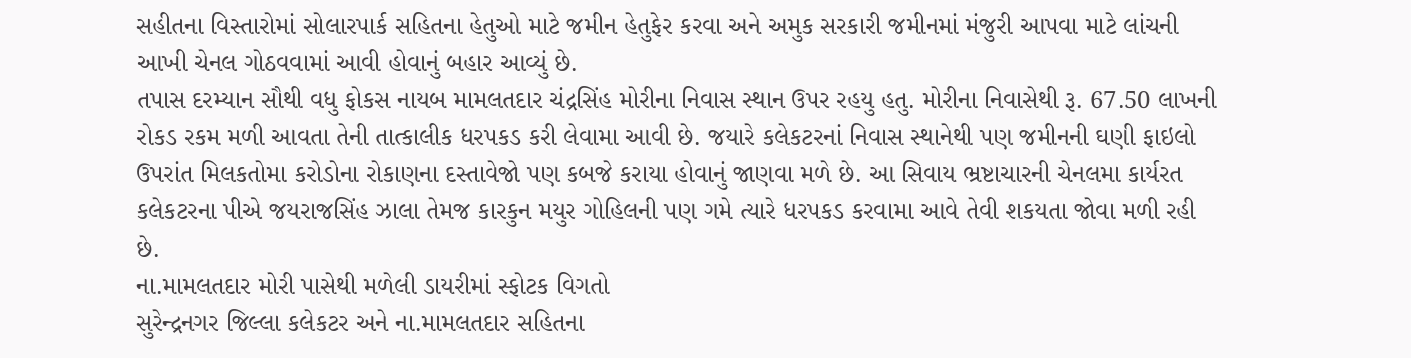સહીતના વિસ્તારોમાં સોલારપાર્ક સહિતના હેતુઓ માટે જમીન હેતુફેર કરવા અને અમુક સરકારી જમીનમાં મંજુરી આપવા માટે લાંચની આખી ચેનલ ગોઠવવામાં આવી હોવાનું બહાર આવ્યું છે.
તપાસ દરમ્યાન સૌથી વધુ ફોકસ નાયબ મામલતદાર ચંદ્રસિંહ મોરીના નિવાસ સ્થાન ઉપર રહયુ હતુ. મોરીના નિવાસેથી રૂ. 67.50 લાખની રોકડ રકમ મળી આવતા તેની તાત્કાલીક ધરપકડ કરી લેવામા આવી છે. જયારે કલેકટરનાં નિવાસ સ્થાનેથી પણ જમીનની ઘણી ફાઇલો ઉપરાંત મિલકતોમા કરોડોના રોકાણના દસ્તાવેજો પણ કબજે કરાયા હોવાનું જાણવા મળે છે. આ સિવાય ભ્રષ્ટાચારની ચેનલમા કાર્યરત કલેકટરના પીએ જયરાજસિંહ ઝાલા તેમજ કારકુન મયુર ગોહિલની પણ ગમે ત્યારે ધરપકડ કરવામા આવે તેવી શકયતા જોવા મળી રહી છે.
ના.મામલતદાર મોરી પાસેથી મળેલી ડાયરીમાં સ્ફોટક વિગતો
સુરેન્દ્રનગર જિલ્લા કલેકટર અને ના.મામલતદાર સહિતના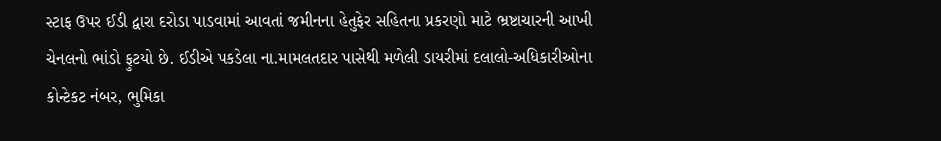સ્ટાફ ઉપર ઈડી દ્વારા દરોડા પાડવામાં આવતાં જમીનના હેતુફેર સહિતના પ્રકરણો માટે ભ્રષ્ટાચારની આખી ચેનલનો ભાંડો ફુટયો છે. ઈડીએ પકડેલા ના.મામલતદાર પાસેથી મળેલી ડાયરીમાં દલાલો-અધિકારીઓના કોન્ટેકટ નંબર, ભુમિકા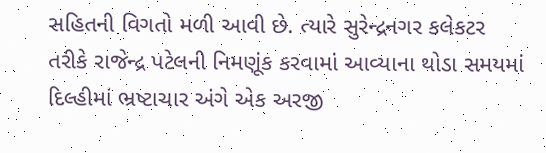સહિતની વિગતો મળી આવી છે. ત્યારે સુરેન્દ્રનગર કલેકટર તરીકે રાજેન્દ્ર પટેલની નિમણૂંક કરવામાં આવ્યાના થોડા સમયમાં દિલ્હીમાં ભ્રષ્ટાચાર અંગે એક અરજી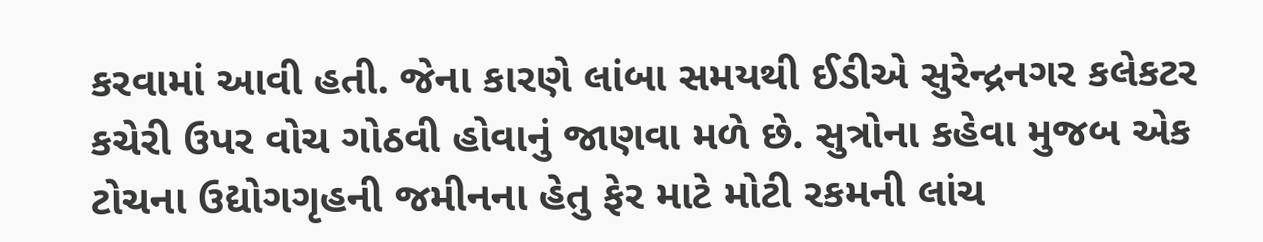કરવામાં આવી હતી. જેના કારણે લાંબા સમયથી ઈડીએ સુરેન્દ્રનગર કલેકટર કચેરી ઉપર વોચ ગોઠવી હોવાનું જાણવા મળે છે. સુત્રોના કહેવા મુજબ એક ટોચના ઉદ્યોગગૃહની જમીનના હેતુ ફેર માટે મોટી રકમની લાંચ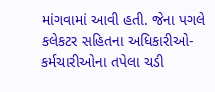માંગવામાં આવી હતી. જેના પગલે કલેકટર સહિતના અધિકારીઓ-કર્મચારીઓના તપેલા ચડી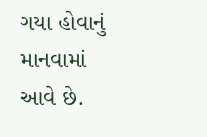ગયા હોવાનું માનવામાં આવે છે.